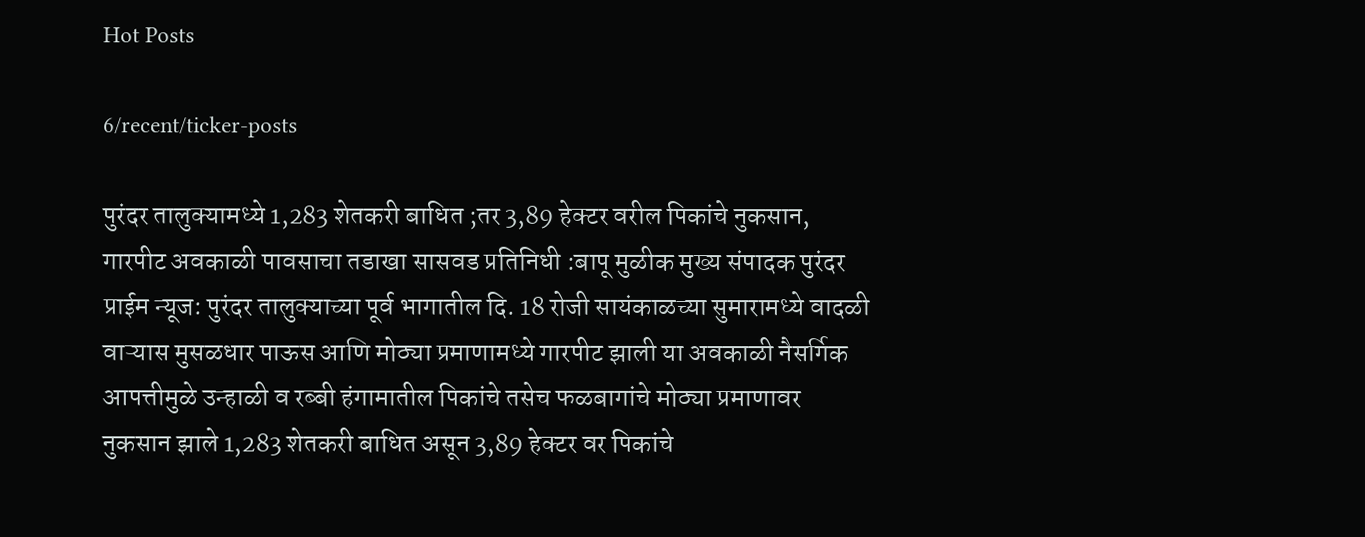Hot Posts

6/recent/ticker-posts

पुरंदर तालुक्यामध्ये 1,283 शेतकरी बाधित ;तर 3,89 हेक्टर वरील पिकांचे नुकसान, गारपीट अवकाळी पावसाचा तडाखा सासवड प्रतिनिधी :बापू मुळीक मुख्य संपादक पुरंदर प्राईम न्यूज: पुरंदर तालुक्याच्या पूर्व भागातील दि. 18 रोजी सायंकाळच्या सुमारामध्ये वादळी वाऱ्यास मुसळधार पाऊस आणि मोठ्या प्रमाणामध्ये गारपीट झाली या अवकाळी नैसर्गिक आपत्तीमुळे उन्हाळी व रब्बी हंगामातील पिकांचे तसेच फळबागांचे मोठ्या प्रमाणावर नुकसान झाले 1,283 शेतकरी बाधित असून 3,89 हेक्टर वर पिकांचे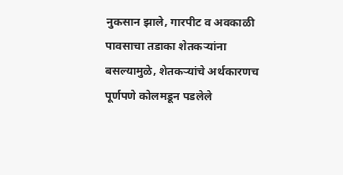नुकसान झाले, गारपीट व अवकाळी पावसाचा तडाका शेतकऱ्यांना बसल्यामुळे, शेतकऱ्यांचे अर्थकारणच पूर्णपणे कोलमडून पडलेले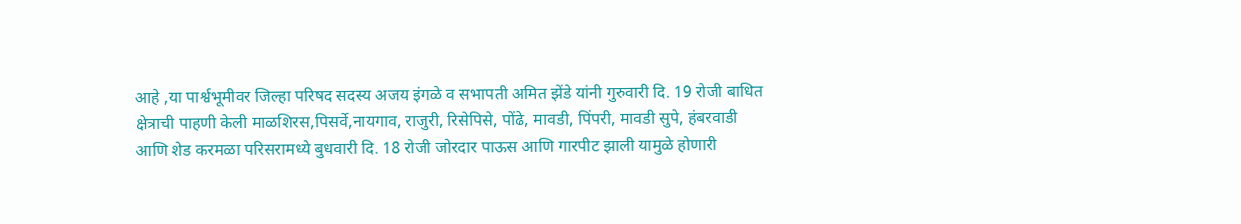आहे ,या पार्श्वभूमीवर जिल्हा परिषद सदस्य अजय इंगळे व सभापती अमित झेंडे यांनी गुरुवारी दि. 19 रोजी बाधित क्षेत्राची पाहणी केली माळशिरस,पिसर्वे,नायगाव, राजुरी, रिसेपिसे, पोंढे, मावडी, पिंपरी, मावडी सुपे, हंबरवाडी आणि शेड करमळा परिसरामध्ये बुधवारी दि. 18 रोजी जोरदार पाऊस आणि गारपीट झाली यामुळे होणारी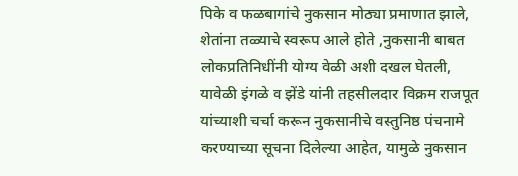पिके व फळबागांचे नुकसान मोठ्या प्रमाणात झाले, शेतांना तळ्याचे स्वरूप आले होते ,नुकसानी बाबत लोकप्रतिनिधींनी योग्य वेळी अशी दखल घेतली, यावेळी इंगळे व झेंडे यांनी तहसीलदार विक्रम राजपूत यांच्याशी चर्चा करून नुकसानीचे वस्तुनिष्ठ पंचनामे करण्याच्या सूचना दिलेल्या आहेत, यामुळे नुकसान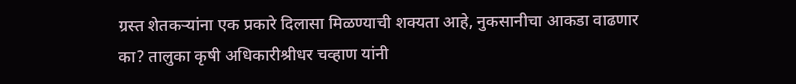ग्रस्त शेतकऱ्यांना एक प्रकारे दिलासा मिळण्याची शक्यता आहे, नुकसानीचा आकडा वाढणार का? तालुका कृषी अधिकारीश्रीधर चव्हाण यांनी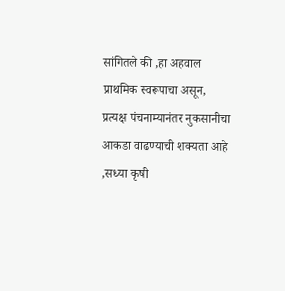सांगितले की ,हा अहवाल प्राथमिक स्वरूपाचा असून, प्रत्यक्ष पंचनाम्यानंतर नुकसानीचा आकडा वाढण्याची शक्यता आहे ,सध्या कृषी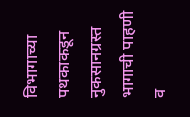विभागाच्या पथकाकडून नुकसानग्रस्त भागाची पाहणी व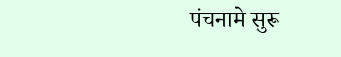पंचनामे सुरू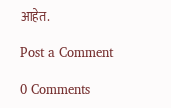आहेत.

Post a Comment

0 Comments